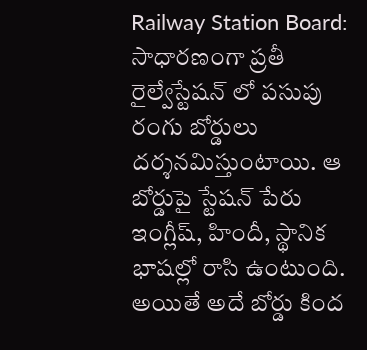Railway Station Board: సాధారణంగా ప్రతీ రైల్వేస్టేషన్ లో పసుపు రంగు బోర్డులు దర్శనమిస్తుంటాయి. ఆ బోర్డుపై స్టేషన్ పేరు ఇంగ్లీష్, హిందీ, స్థానిక భాషల్లో రాసి ఉంటుంది. అయితే అదే బోర్డు కింద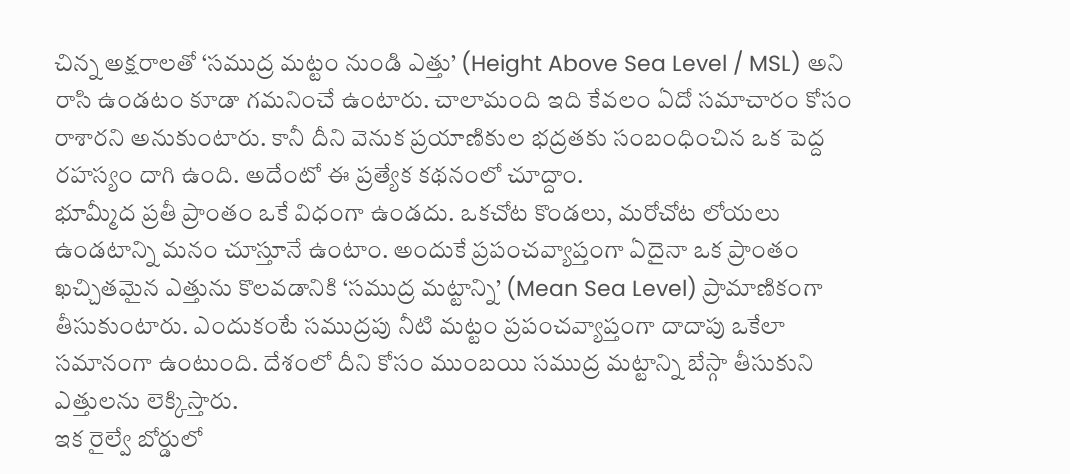చిన్న అక్షరాలతో ‘సముద్ర మట్టం నుండి ఎత్తు’ (Height Above Sea Level / MSL) అని రాసి ఉండటం కూడా గమనించే ఉంటారు. చాలామంది ఇది కేవలం ఏదో సమాచారం కోసం రాశారని అనుకుంటారు. కానీ దీని వెనుక ప్రయాణికుల భద్రతకు సంబంధించిన ఒక పెద్ద రహస్యం దాగి ఉంది. అదేంటో ఈ ప్రత్యేక కథనంలో చూద్దాం.
భూమ్మీద ప్రతీ ప్రాంతం ఒకే విధంగా ఉండదు. ఒకచోట కొండలు, మరోచోట లోయలు ఉండటాన్ని మనం చూస్తూనే ఉంటాం. అందుకే ప్రపంచవ్యాప్తంగా ఏదైనా ఒక ప్రాంతం ఖచ్చితమైన ఎత్తును కొలవడానికి ‘సముద్ర మట్టాన్ని’ (Mean Sea Level) ప్రామాణికంగా తీసుకుంటారు. ఎందుకంటే సముద్రపు నీటి మట్టం ప్రపంచవ్యాప్తంగా దాదాపు ఒకేలా సమానంగా ఉంటుంది. దేశంలో దీని కోసం ముంబయి సముద్ర మట్టాన్ని బేస్గా తీసుకుని ఎత్తులను లెక్కిస్తారు.
ఇక రైల్వే బోర్డులో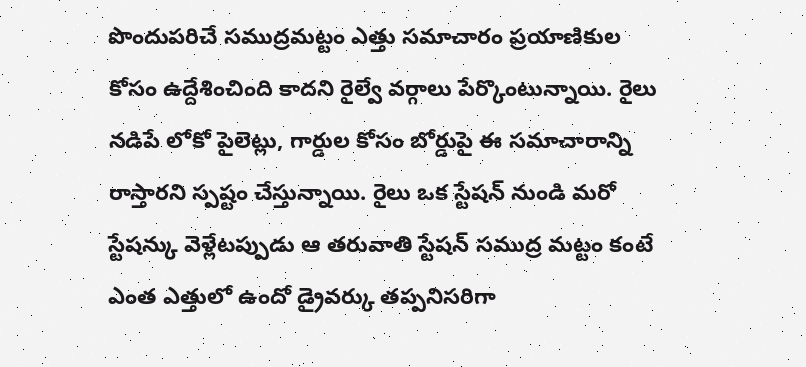పొందుపరిచే సముద్రమట్టం ఎత్తు సమాచారం ప్రయాణికుల కోసం ఉద్దేశించింది కాదని రైల్వే వర్గాలు పేర్కొంటున్నాయి. రైలు నడిపే లోకో పైలెట్లు, గార్డుల కోసం బోర్డుపై ఈ సమాచారాన్ని రాస్తారని స్పష్టం చేస్తున్నాయి. రైలు ఒక స్టేషన్ నుండి మరో స్టేషన్కు వెళ్లేటప్పుడు ఆ తరువాతి స్టేషన్ సముద్ర మట్టం కంటే ఎంత ఎత్తులో ఉందో డ్రైవర్కు తప్పనిసరిగా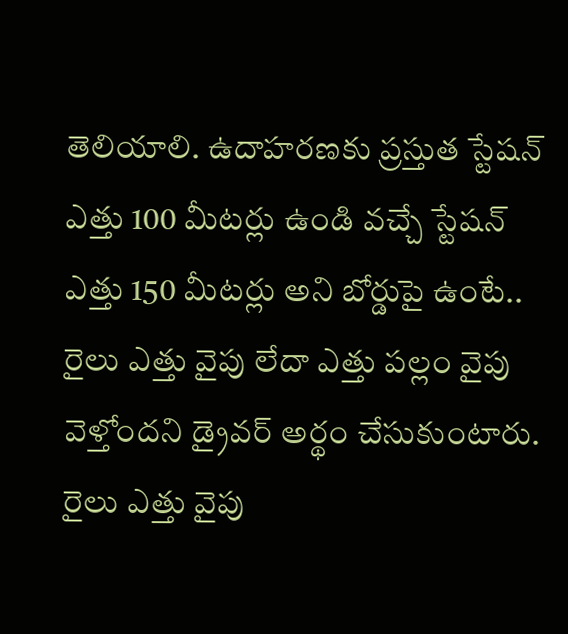తెలియాలి. ఉదాహరణకు ప్రస్తుత స్టేషన్ ఎత్తు 100 మీటర్లు ఉండి వచ్చే స్టేషన్ ఎత్తు 150 మీటర్లు అని బోర్డుపై ఉంటే.. రైలు ఎత్తు వైపు లేదా ఎత్తు పల్లం వైపు వెళ్తోందని డ్రైవర్ అర్థం చేసుకుంటారు.
రైలు ఎత్తు వైపు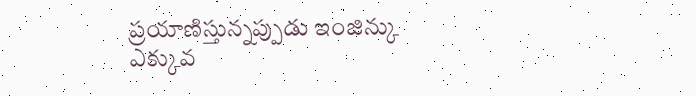ప్రయాణిస్తున్నప్పుడు ఇంజిన్కు ఎక్కువ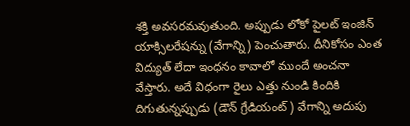శక్తి అవసరమవుతుంది. అప్పుడు లోకో పైలట్ ఇంజిన్ యాక్సిలరేషన్ను (వేగాన్ని) పెంచుతారు. దీనికోసం ఎంత విద్యుత్ లేదా ఇంధనం కావాలో ముందే అంచనా వేస్తారు. అదే విధంగా రైలు ఎత్తు నుండి కిందికి దిగుతున్నప్పుడు (డౌన్ గ్రేడియంట్) వేగాన్ని అదుపు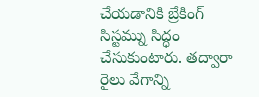చేయడానికి బ్రేకింగ్ సిస్టమ్ను సిద్ధం చేసుకుంటారు. తద్వారా రైలు వేగాన్ని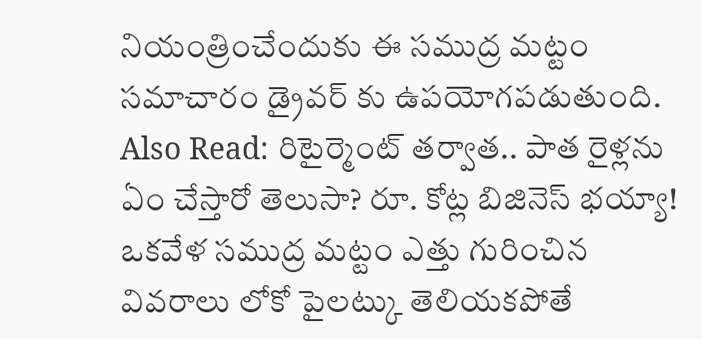నియంత్రించేందుకు ఈ సముద్ర మట్టం సమాచారం డ్రైవర్ కు ఉపయోగపడుతుంది.
Also Read: రిటైర్మెంట్ తర్వాత.. పాత రైళ్లను ఏం చేస్తారో తెలుసా? రూ. కోట్ల బిజినెస్ భయ్యా!
ఒకవేళ సముద్ర మట్టం ఎత్తు గురించిన వివరాలు లోకో పైలట్కు తెలియకపోతే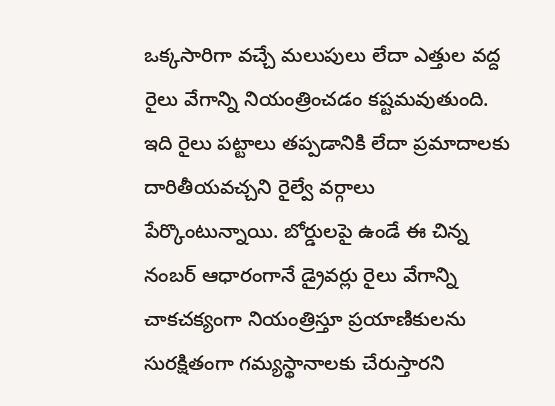ఒక్కసారిగా వచ్చే మలుపులు లేదా ఎత్తుల వద్ద రైలు వేగాన్ని నియంత్రించడం కష్టమవుతుంది. ఇది రైలు పట్టాలు తప్పడానికి లేదా ప్రమాదాలకు దారితీయవచ్చని రైల్వే వర్గాలు పేర్కొంటున్నాయి. బోర్డులపై ఉండే ఈ చిన్న నంబర్ ఆధారంగానే డ్రైవర్లు రైలు వేగాన్ని చాకచక్యంగా నియంత్రిస్తూ ప్రయాణికులను సురక్షితంగా గమ్యస్థానాలకు చేరుస్తారని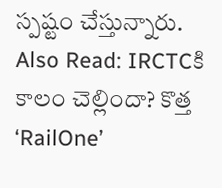స్పష్టం చేస్తున్నారు.
Also Read: IRCTCకి కాలం చెల్లిందా? కొత్త ‘RailOne’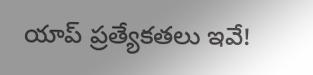యాప్ ప్రత్యేకతలు ఇవే!